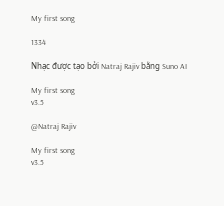My first song

1334

Nhạc được tạo bởi Natraj Rajiv bằng Suno AI

My first song
v3.5

@Natraj Rajiv

My first song
v3.5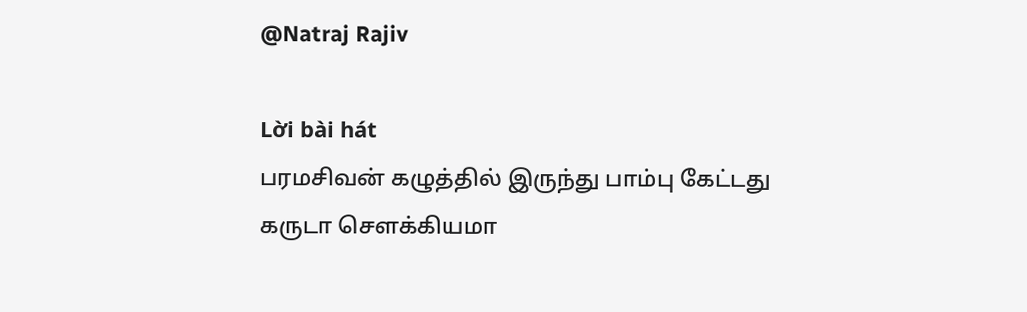@Natraj Rajiv

Lời bài hát
பரமசிவன் கழுத்தில் இருந்து பாம்பு கேட்டது
கருடா சௌக்கியமா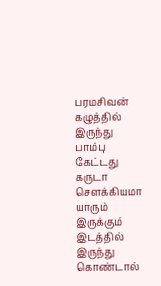பரமசிவன் கழுத்தில் இருந்து பாம்பு கேட்டது
கருடா சௌக்கியமா
யாரும் இருக்கும் இடத்தில் இருந்து கொண்டால்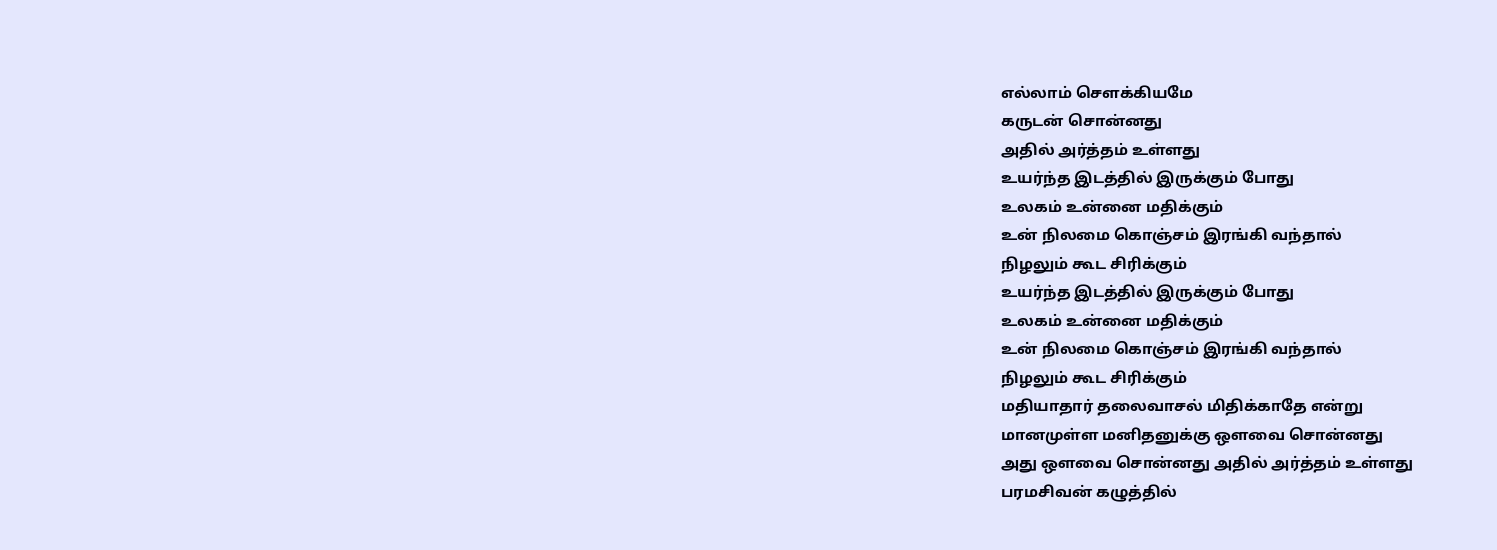எல்லாம் சௌக்கியமே
கருடன் சொன்னது
அதில் அர்த்தம் உள்ளது
உயர்ந்த இடத்தில் இருக்கும் போது
உலகம் உன்னை மதிக்கும்
உன் நிலமை கொஞ்சம் இரங்கி வந்தால்
நிழலும் கூட சிரிக்கும்
உயர்ந்த இடத்தில் இருக்கும் போது
உலகம் உன்னை மதிக்கும்
உன் நிலமை கொஞ்சம் இரங்கி வந்தால்
நிழலும் கூட சிரிக்கும்
மதியாதார் தலைவாசல் மிதிக்காதே என்று
மானமுள்ள மனிதனுக்கு ஔவை சொன்னது
அது ஔவை சொன்னது அதில் அர்த்தம் உள்ளது
பரமசிவன் கழுத்தில்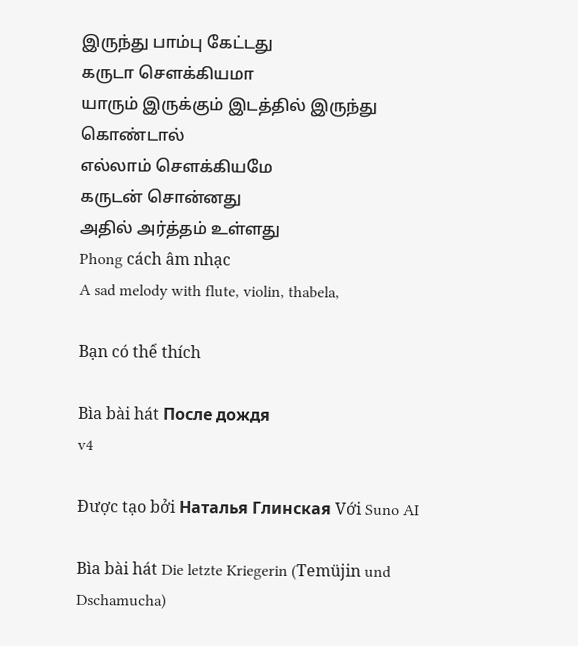இருந்து பாம்பு கேட்டது
கருடா சௌக்கியமா
யாரும் இருக்கும் இடத்தில் இருந்து கொண்டால்
எல்லாம் சௌக்கியமே
கருடன் சொன்னது
அதில் அர்த்தம் உள்ளது
Phong cách âm nhạc
A sad melody with flute, violin, thabela,

Bạn có thể thích

Bìa bài hát После дождя
v4

Được tạo bởi Наталья Глинская Với Suno AI

Bìa bài hát Die letzte Kriegerin (Temüjin und Dschamucha)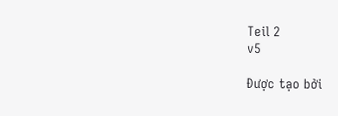Teil 2
v5

Được tạo bởi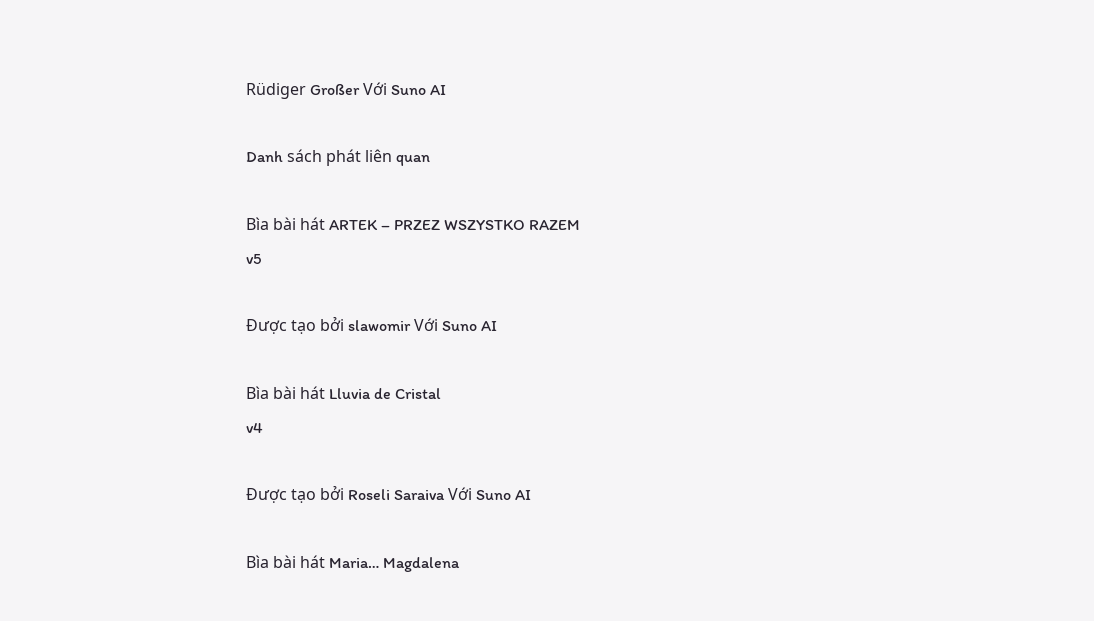Rüdiger Großer Với Suno AI

Danh sách phát liên quan

Bìa bài hát ARTEK – PRZEZ WSZYSTKO RAZEM
v5

Được tạo bởi slawomir Với Suno AI

Bìa bài hát Lluvia de Cristal
v4

Được tạo bởi Roseli Saraiva Với Suno AI

Bìa bài hát Maria… Magdalena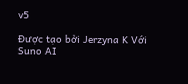v5

Được tạo bởi Jerzyna K Với Suno AI